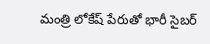మంత్రి లోకేష్ పేరుతో భారీ సైబర్‌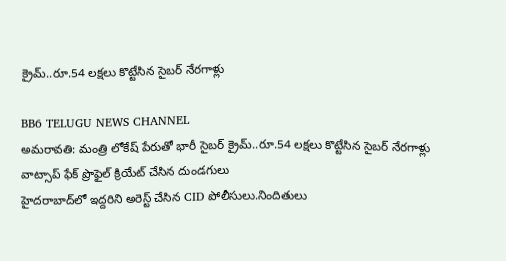క్రైమ్‌..రూ.54 లక్షలు కొట్టేసిన సైబర్‌ నేరగాళ్లు

BB6 TELUGU NEWS CHANNEL
అమరావతి: మంత్రి లోకేష్ పేరుతో భారీ సైబర్‌ క్రైమ్‌..రూ.54 లక్షలు కొట్టేసిన సైబర్‌ నేరగాళ్లు
వాట్సాప్‌ ఫేక్‌ ప్రొఫైల్‌ క్రియేట్‌ చేసిన దుండగులు
హైదరాబాద్‌లో ఇద్దరిని అరెస్ట్‌ చేసిన CID పోలీసులు.నిందితులు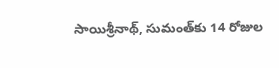సాయిశ్రీనాథ్, సుమంత్‌కు 14 రోజుల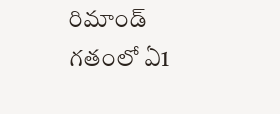రిమాండ్
గతంలో ఏ1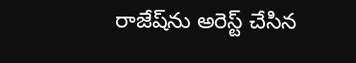రాజేష్‌ను అరెస్ట్‌ చేసిన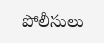పోలీసులు